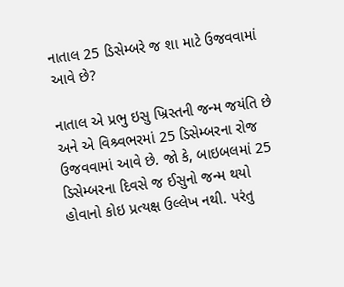નાતાલ 25 ડિસેમ્બરે જ શા માટે ઉજવવામાં આવે છે?

નાતાલ એ પ્રભુ ઇસુ ખ્રિસ્તની જન્મ જયંતિ છે અને એ વિશ્ર્વભરમાં 25 ડિસેમ્બરના રોજ ઉજવવામાં આવે છે. જો કે, બાઇબલમાં 25 ડિસેમ્બરના દિવસે જ ઈસુનો જન્મ થયો હોવાનો કોઇ પ્રત્યક્ષ ઉલ્લેખ નથી. પરંતુ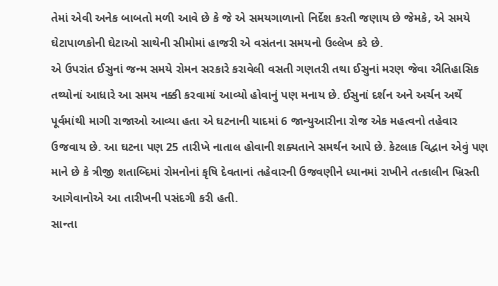તેમાં એવી અનેક બાબતો મળી આવે છે કે જે એ સમયગાળાનો નિર્દેશ કરતી જણાય છે જેમકે, એ સમયે ઘેટાપાળકોની ઘેટાઓ સાથેની સીમોમાં હાજરી એ વસંતના સમયનો ઉલ્લેખ કરે છે.
એ ઉપરાંત ઈસુનાં જન્મ સમયે રોમન સરકારે કરાવેલી વસતી ગણતરી તથા ઈસુનાં મરણ જેવા ઐતિહાસિક તથ્યોનાં આધારે આ સમય નક્કી કરવામાં આવ્યો હોવાનું પણ મનાય છે. ઈસુનાં દર્શન અને અર્ચન અર્થે પૂર્વમાંથી માગી રાજાઓ આવ્યા હતા એ ઘટનાની યાદમાં 6 જાન્યુઆરીના રોજ એક મહત્વનો તહેવાર ઉજવાય છે. આ ઘટના પણ 25 તારીખે નાતાલ હોવાની શક્યતાને સમર્થન આપે છે. કેટલાક વિદ્વાન એવું પણ માને છે કે ત્રીજી શતાબ્દિમાં રોમનોનાં કૃષિ દેવતાનાં તહેવારની ઉજવણીને ધ્યાનમાં રાખીને તત્કાલીન ખ્રિસ્તી આગેવાનોએ આ તારીખની પસંદગી કરી હતી.
સાન્તા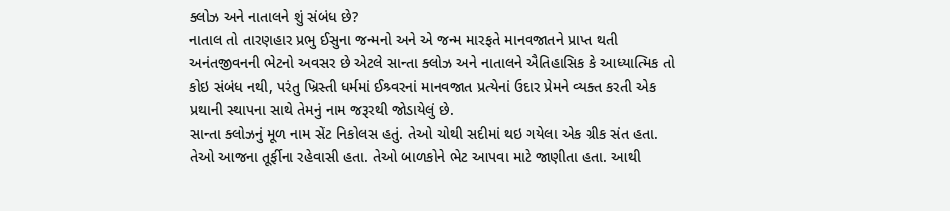ક્લોઝ અને નાતાલને શું સંબંધ છે?
નાતાલ તો તારણહાર પ્રભુ ઈસુના જન્મનો અને એ જન્મ મારફતે માનવજાતને પ્રાપ્ત થતી અનંતજીવનની ભેટનો અવસર છે એટલે સાન્તા ક્લોઝ અને નાતાલને ઐતિહાસિક કે આધ્યાત્મિક તો કોઇ સંબંધ નથી, પરંતુ ખ્રિસ્તી ધર્મમાં ઈશ્ર્વરનાં માનવજાત પ્રત્યેનાં ઉદાર પ્રેમને વ્યક્ત કરતી એક પ્રથાની સ્થાપના સાથે તેમનું નામ જરૂરથી જોડાયેલું છે.
સાન્તા ક્લોઝનું મૂળ નામ સેંટ નિકોલસ હતું. તેઓ ચોથી સદીમાં થઇ ગયેલા એક ગ્રીક સંત હતા. તેઓ આજના તૂર્ફીના રહેવાસી હતા. તેઓ બાળકોને ભેટ આપવા માટે જાણીતા હતા. આથી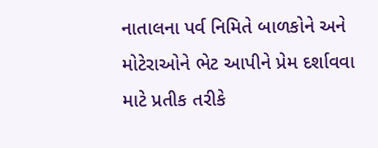નાતાલના પર્વ નિમિતે બાળકોને અને મોટેરાઓને ભેટ આપીને પ્રેમ દર્શાવવા માટે પ્રતીક તરીકે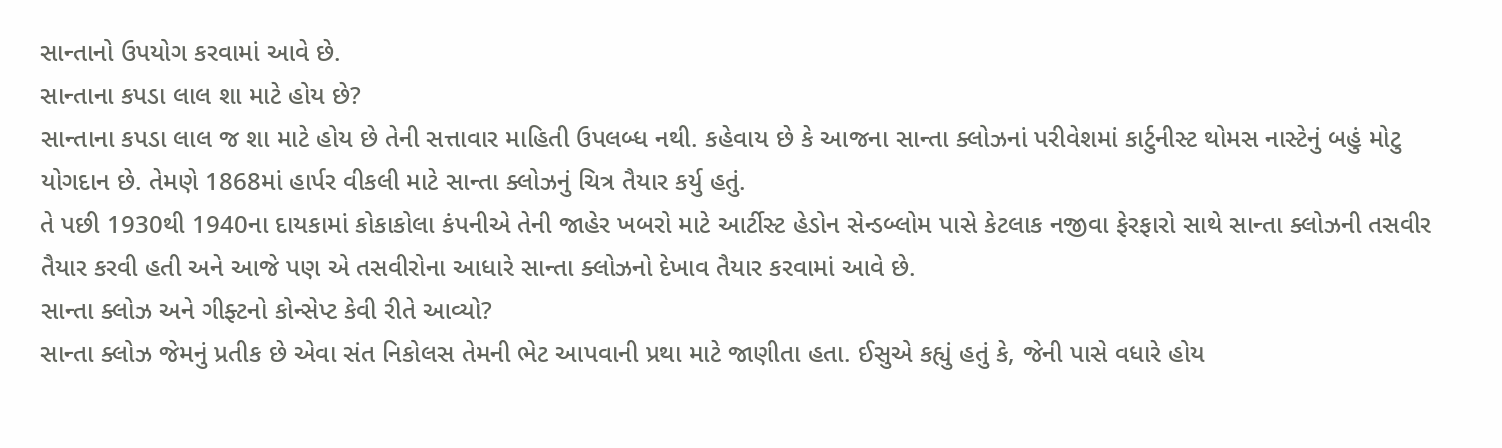સાન્તાનો ઉપયોગ કરવામાં આવે છે.
સાન્તાના કપડા લાલ શા માટે હોય છે?
સાન્તાના કપડા લાલ જ શા માટે હોય છે તેની સત્તાવાર માહિતી ઉપલબ્ધ નથી. કહેવાય છે કે આજના સાન્તા ક્લોઝનાં પરીવેશમાં કાર્ટુનીસ્ટ થોમસ નાસ્ટેનું બહું મોટુ યોગદાન છે. તેમણે 1868માં હાર્પર વીકલી માટે સાન્તા ક્લોઝનું ચિત્ર તૈયાર કર્યુ હતું.
તે પછી 1930થી 1940ના દાયકામાં કોકાકોલા કંપનીએ તેની જાહેર ખબરો માટે આર્ટીસ્ટ હેડોન સેન્ડબ્લોમ પાસે કેટલાક નજીવા ફેરફારો સાથે સાન્તા ક્લોઝની તસવીર તૈયાર કરવી હતી અને આજે પણ એ તસવીરોના આધારે સાન્તા ક્લોઝનો દેખાવ તૈયાર કરવામાં આવે છે.
સાન્તા ક્લોઝ અને ગીફ્ટનો કોન્સેપ્ટ કેવી રીતે આવ્યો?
સાન્તા ક્લોઝ જેમનું પ્રતીક છે એવા સંત નિકોલસ તેમની ભેટ આપવાની પ્રથા માટે જાણીતા હતા. ઈસુએ કહ્યું હતું કે, જેની પાસે વધારે હોય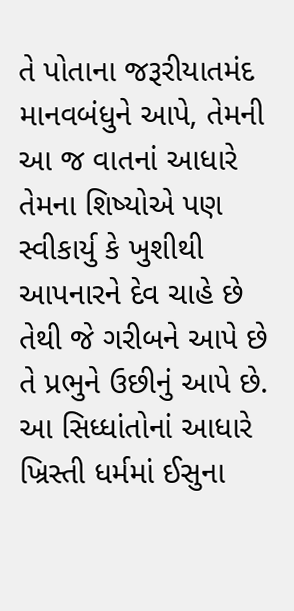તે પોતાના જરૂરીયાતમંદ માનવબંધુને આપે, તેમની આ જ વાતનાં આધારે તેમના શિષ્યોએ પણ સ્વીકાર્યુ કે ખુશીથી આપનારને દેવ ચાહે છે તેથી જે ગરીબને આપે છે તે પ્રભુને ઉછીનું આપે છે.
આ સિધ્ધાંતોનાં આધારે ખ્રિસ્તી ધર્મમાં ઈસુના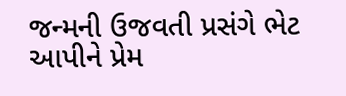જન્મની ઉજવતી પ્રસંગે ભેટ આપીને પ્રેમ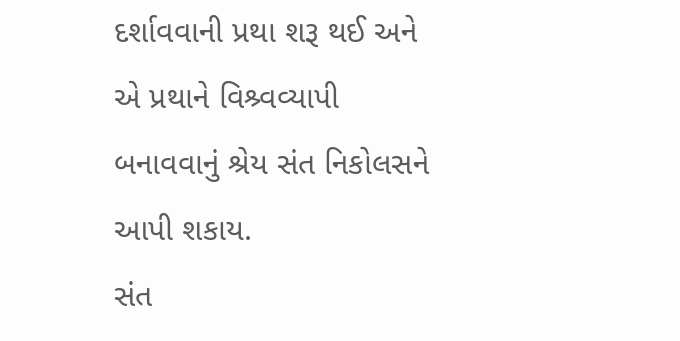દર્શાવવાની પ્રથા શરૂ થઈ અને એ પ્રથાને વિશ્ર્વવ્યાપી બનાવવાનું શ્રેય સંત નિકોલસને આપી શકાય.
સંત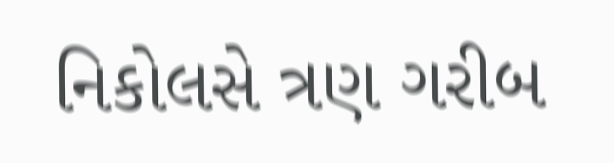નિકોલસે ત્રણ ગરીબ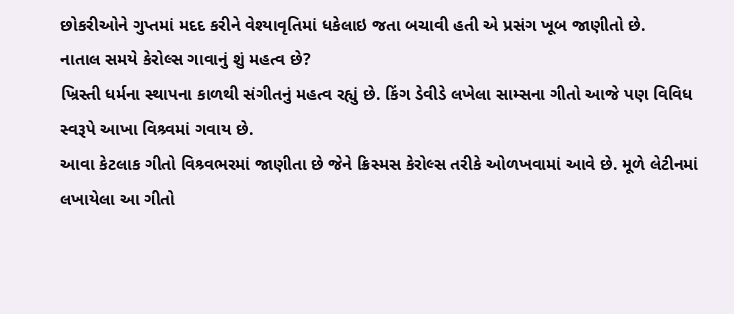છોકરીઓને ગુપ્તમાં મદદ કરીને વેશ્યાવૃતિમાં ધકેલાઇ જતા બચાવી હતી એ પ્રસંગ ખૂબ જાણીતો છે.
નાતાલ સમયે કેરોલ્સ ગાવાનું શું મહત્વ છે?
ખ્રિસ્તી ધર્મના સ્થાપના કાળથી સંગીતનું મહત્વ રહ્યું છે. કિંગ ડેવીડે લખેલા સામ્સના ગીતો આજે પણ વિવિધ સ્વરૂપે આખા વિશ્ર્વમાં ગવાય છે.
આવા કેટલાક ગીતો વિશ્ર્વભરમાં જાણીતા છે જેને ક્રિસ્મસ કેરોલ્સ તરીકે ઓળખવામાં આવે છે. મૂળે લેટીનમાં લખાયેલા આ ગીતો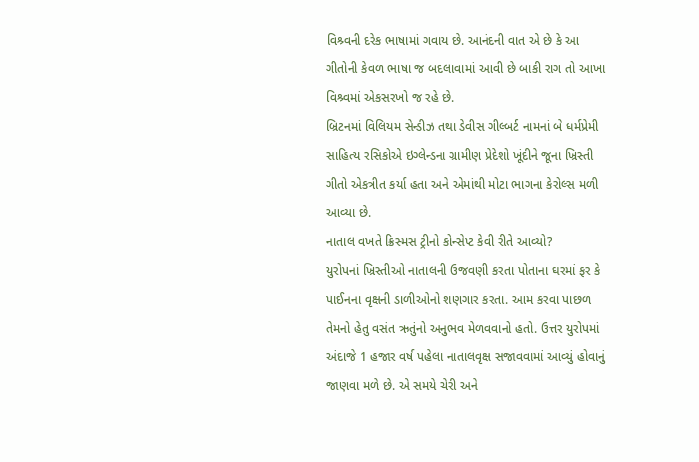વિશ્ર્વની દરેક ભાષામાં ગવાય છે. આનંદની વાત એ છે કે આ ગીતોની કેવળ ભાષા જ બદલાવામાં આવી છે બાકી રાગ તો આખા વિશ્ર્વમાં એકસરખો જ રહે છે.
બ્રિટનમાં વિલિયમ સેન્ડીઝ તથા ડેવીસ ગીલ્બર્ટ નામનાં બે ધર્મપ્રેમી સાહિત્ય રસિકોએ ઇગ્લેન્ડના ગ્રામીણ પ્રેદેશો ખૂંદીને જૂના ખ્રિસ્તી ગીતો એકત્રીત કર્યા હતા અને એમાંથી મોટા ભાગના કેરોલ્સ મળી આવ્યા છે.
નાતાલ વખતે ક્રિસ્મસ ટ્રીનો કોન્સેપ્ટ કેવી રીતે આવ્યો?
યુરોપનાં ખ્રિસ્તીઓ નાતાલની ઉજવણી કરતા પોતાના ઘરમાં ફર કે પાઈનના વૃક્ષની ડાળીઓનો શણગાર કરતા. આમ કરવા પાછળ તેમનો હેતુ વસંત ઋતુંનો અનુભવ મેળવવાનો હતો. ઉત્તર યુરોપમાં અંદાજે 1 હજાર વર્ષ પહેલા નાતાલવૃક્ષ સજાવવામાં આવ્યું હોવાનું જાણવા મળે છે. એ સમયે ચેરી અને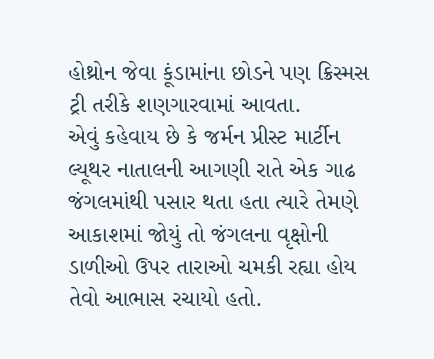હોથ્રોન જેવા કૂંડામાંના છોડને પણ ક્રિસ્મસ ટ્રી તરીકે શણગારવામાં આવતા.
એવું કહેવાય છે કે જર્મન પ્રીસ્ટ માર્ટીન લ્યૂથર નાતાલની આગણી રાતે એક ગાઢ જંગલમાંથી પસાર થતા હતા ત્યારે તેમણે આકાશમાં જોયું તો જંગલના વૃક્ષોની ડાળીઓ ઉપર તારાઓ ચમકી રહ્યા હોય તેવો આભાસ રચાયો હતો.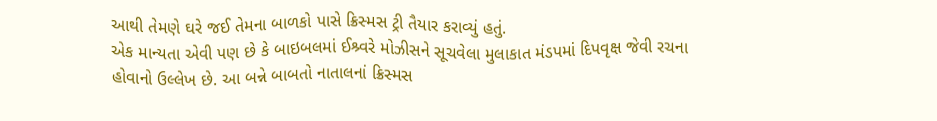આથી તેમણે ઘરે જઈ તેમના બાળકો પાસે ક્રિસ્મસ ટ્રી તૈયાર કરાવ્યું હતું.
એક માન્યતા એવી પણ છે કે બાઇબલમાં ઈશ્ર્વરે મોઝીસને સૂચવેલા મુલાકાત મંડપમાં દિપવૃક્ષ જેવી રચના હોવાનો ઉલ્લેખ છે. આ બન્ને બાબતો નાતાલનાં ક્રિસ્મસ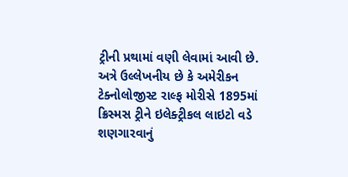ટ્રીની પ્રથામાં વણી લેવામાં આવી છે. અત્રે ઉલ્લેખનીય છે કે અમેરીકન ટેક્નોલોજીસ્ટ રાલ્ફ મોરીસે 1895માં ક્રિસ્મસ ટ્રીને ઇલેક્ટ્રીકલ લાઇટો વડે શણગારવાનું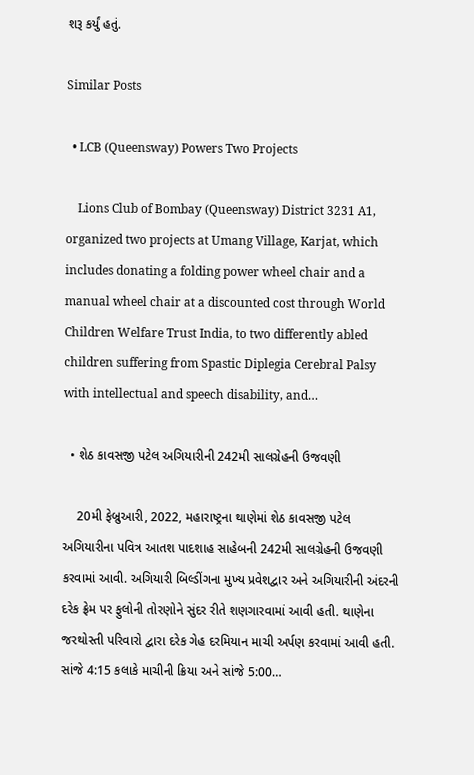શરૂ કર્યું હતું.

Similar Posts

  • LCB (Queensway) Powers Two Projects

    Lions Club of Bombay (Queensway) District 3231 A1, organized two projects at Umang Village, Karjat, which includes donating a folding power wheel chair and a manual wheel chair at a discounted cost through World Children Welfare Trust India, to two differently abled children suffering from Spastic Diplegia Cerebral Palsy with intellectual and speech disability, and…

  • શેઠ કાવસજી પટેલ અગિયારીની 242મી સાલગ્રેહની ઉજવણી

    20મી ફેબ્રુઆરી, 2022, મહારાષ્ટ્રના થાણેમાં શેઠ કાવસજી પટેલ અગિયારીના પવિત્ર આતશ પાદશાહ સાહેબની 242મી સાલગ્રેહની ઉજવણી કરવામાં આવી. અગિયારી બિલ્ડીંગના મુખ્ય પ્રવેશદ્વાર અને અગિયારીની અંદરની દરેક ફ્રેમ પર ફુલોની તોરણોને સુંદર રીતે શણગારવામાં આવી હતી. થાણેના જરથોસ્તી પરિવારો દ્વારા દરેક ગેહ દરમિયાન માચી અર્પણ કરવામાં આવી હતી. સાંજે 4:15 કલાકે માચીની ક્રિયા અને સાંજે 5:00…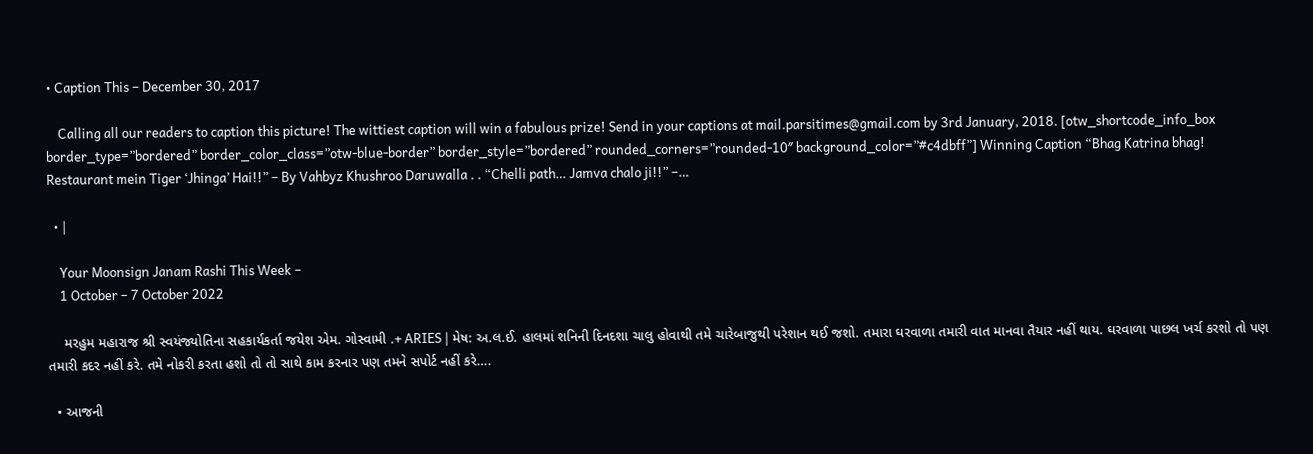• Caption This – December 30, 2017

    Calling all our readers to caption this picture! The wittiest caption will win a fabulous prize! Send in your captions at mail.parsitimes@gmail.com by 3rd January, 2018. [otw_shortcode_info_box border_type=”bordered” border_color_class=”otw-blue-border” border_style=”bordered” rounded_corners=”rounded-10″ background_color=”#c4dbff”] Winning Caption “Bhag Katrina bhag! Restaurant mein Tiger ‘Jhinga’ Hai!!” – By Vahbyz Khushroo Daruwalla . . “Chelli path… Jamva chalo ji!!” –…

  • |

    Your Moonsign Janam Rashi This Week –
    1 October – 7 October 2022

    મરહુમ મહારાજ શ્રી સ્વયંજ્યોતિના સહકાર્યકર્તા જયેશ એમ. ગોસ્વામી .+ ARIES | મેષ: અ.લ.ઈ. હાલમાં શનિની દિનદશા ચાલુ હોવાથી તમે ચારેબાજુથી પરેશાન થઈ જશો. તમારા ઘરવાળા તમારી વાત માનવા તૈયાર નહીં થાય. ઘરવાળા પાછલ ખર્ચ કરશો તો પણ તમારી કદર નહીં કરે. તમે નોકરી કરતા હશો તો તો સાથે કામ કરનાર પણ તમને સપોર્ટ નહીં કરે….

  • આજની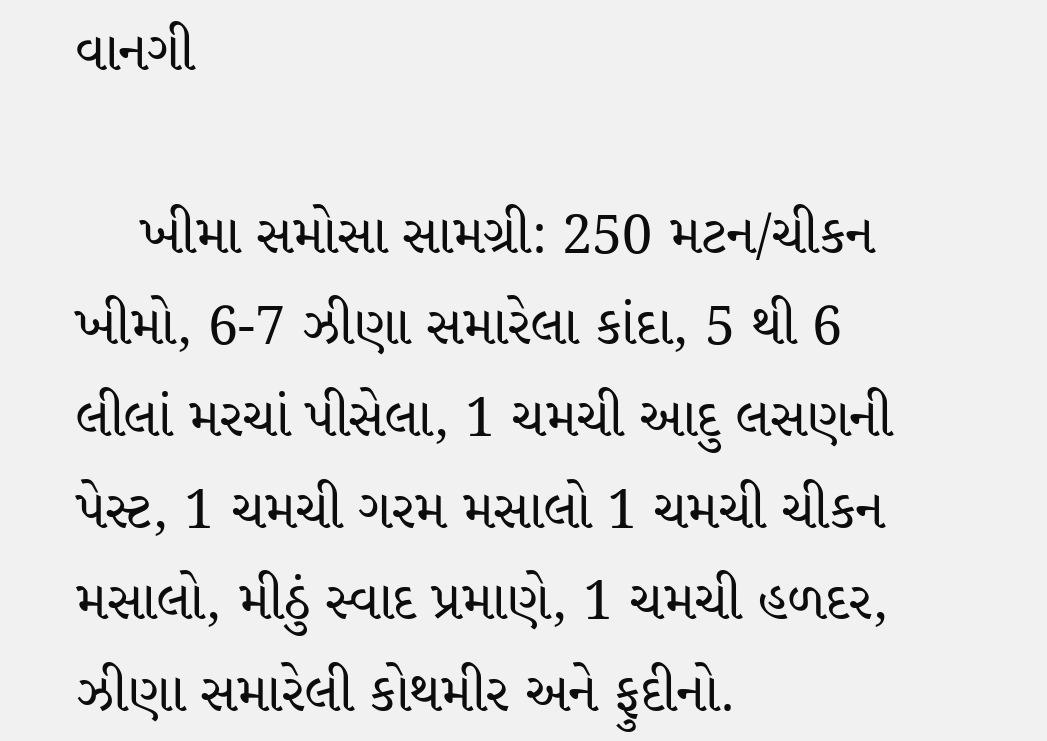વાનગી

    ખીમા સમોસા સામગ્રી: 250 મટન/ચીકન ખીમો, 6-7 ઝીણા સમારેલા કાંદા, 5 થી 6 લીલાં મરચાં પીસેલા, 1 ચમચી આદુ લસણની પેસ્ટ, 1 ચમચી ગરમ મસાલો 1 ચમચી ચીકન મસાલો, મીઠું સ્વાદ પ્રમાણે, 1 ચમચી હળદર, ઝીણા સમારેલી કોથમીર અને ફુદીનો.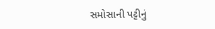સમોસાની પટ્ટીનું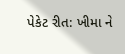પેકેટ રીત: ખીમા ને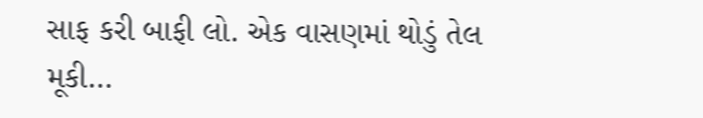સાફ કરી બાફી લો. એક વાસણમાં થોડું તેલ મૂકી…